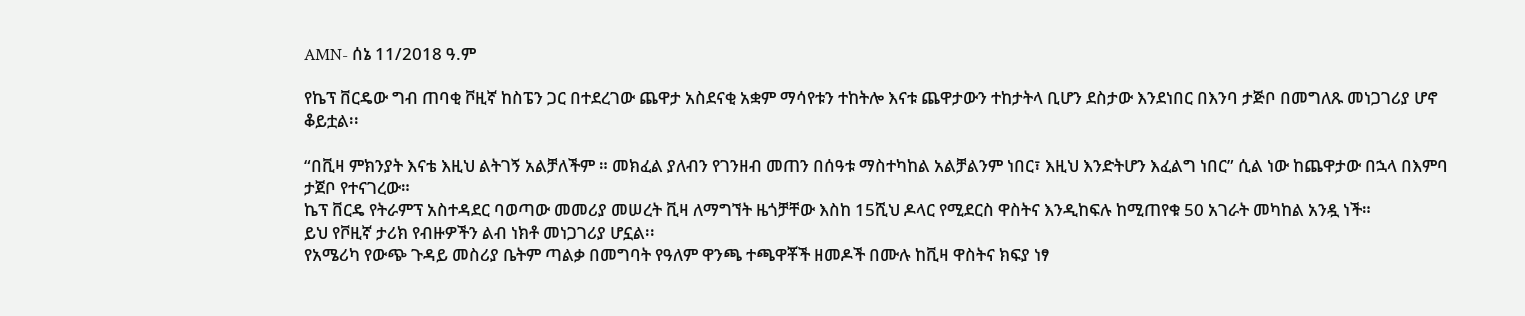AMN- ሰኔ 11/2018 ዓ.ም

የኬፕ ቨርዴው ግብ ጠባቂ ቮዚኛ ከስፔን ጋር በተደረገው ጨዋታ አስደናቂ አቋም ማሳየቱን ተከትሎ እናቱ ጨዋታውን ተከታትላ ቢሆን ደስታው እንደነበር በእንባ ታጅቦ በመግለጹ መነጋገሪያ ሆኖ ቆይቷል፡፡

“በቪዛ ምክንያት እናቴ እዚህ ልትገኝ አልቻለችም ። መክፈል ያለብን የገንዘብ መጠን በሰዓቱ ማስተካከል አልቻልንም ነበር፣ እዚህ እንድትሆን እፈልግ ነበር” ሲል ነው ከጨዋታው በኋላ በእምባ ታጀቦ የተናገረው።
ኬፕ ቨርዴ የትራምፕ አስተዳደር ባወጣው መመሪያ መሠረት ቪዛ ለማግኘት ዜጎቻቸው እስከ 15ሺህ ዶላር የሚደርስ ዋስትና እንዲከፍሉ ከሚጠየቁ 50 አገራት መካከል አንዷ ነች።
ይህ የቮዚኛ ታሪክ የብዙዎችን ልብ ነክቶ መነጋገሪያ ሆኗል፡፡
የአሜሪካ የውጭ ጉዳይ መስሪያ ቤትም ጣልቃ በመግባት የዓለም ዋንጫ ተጫዋቾች ዘመዶች በሙሉ ከቪዛ ዋስትና ክፍያ ነፃ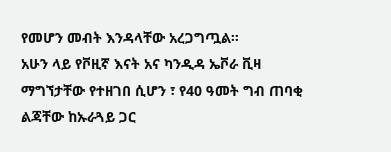የመሆን መብት እንዳላቸው አረጋግጧል።
አሁን ላይ የቮዚኛ እናት አና ካንዲዳ ኤቮራ ቪዛ ማግኘታቸው የተዘገበ ሲሆን ፣ የ40 ዓመት ግብ ጠባቂ ልጃቸው ከኡራጓይ ጋር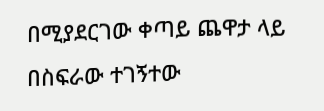በሚያደርገው ቀጣይ ጨዋታ ላይ በስፍራው ተገኝተው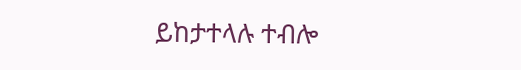ይከታተላሉ ተብሎ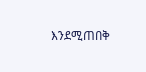እንደሚጠበቅ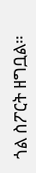ጎል ስፖርት ዘግቧል።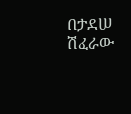በታደሠ ሽፈራው